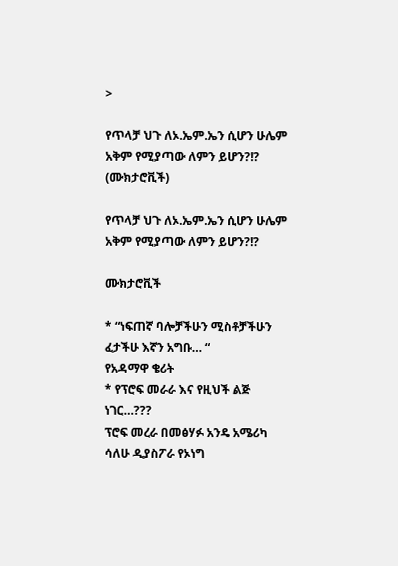>

የጥላቻ ህጉ ለኦ.ኤም.ኤን ሲሆን ሁሌም አቅም የሚያጣው ለምን ይሆን?!? (ሙክታሮቪች)

የጥላቻ ህጉ ለኦ.ኤም.ኤን ሲሆን ሁሌም አቅም የሚያጣው ለምን ይሆን?!?

ሙክታሮቪች

* “ነፍጠኛ ባሎቻችሁን ሚስቶቻችሁን ፈታችሁ እኛን አግቡ… “
የአዳማዋ ቄሪት
* የፕሮፍ መራራ እና የዚህች ልጅ ነገር…???
ፕሮፍ መረራ በመፅሃፉ አንዴ አሜሪካ ሳለሁ ዲያስፖራ የኦነግ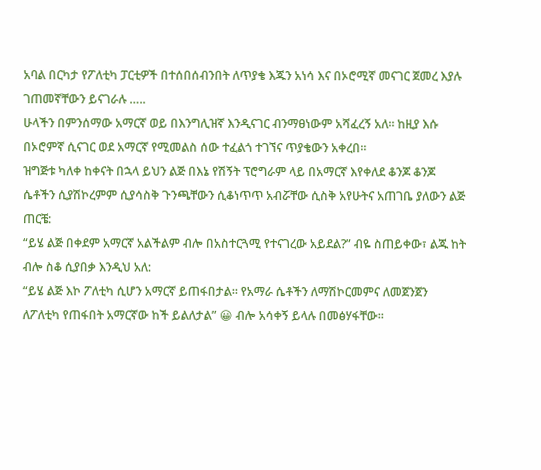አባል በርካታ የፖለቲካ ፓርቲዎች በተሰበሰብንበት ለጥያቄ እጁን አነሳ እና በኦሮሚኛ መናገር ጀመረ እያሉ ገጠመኛቸውን ይናገራሉ …..
ሁላችን በምንሰማው አማርኛ ወይ በእንግሊዝኛ እንዲናገር ብንማፀነውም አሻፈረኝ አለ። ከዚያ እሱ በኦሮምኛ ሲናገር ወደ አማርኛ የሚመልስ ሰው ተፈልጎ ተገኘና ጥያቄውን አቀረበ።
ዝግጅቱ ካለቀ ከቀናት በኋላ ይህን ልጅ በእኔ የሽኝት ፕሮግራም ላይ በአማርኛ እየቀለደ ቆንጆ ቆንጆ ሴቶችን ሲያሽኮረምም ሲያሳስቅ ጉንጫቸውን ሲቆነጥጥ አብሯቸው ሲስቅ አየሁትና አጠገቤ ያለውን ልጅ ጠርቼ:
“ይሄ ልጅ በቀደም አማርኛ አልችልም ብሎ በአስተርጓሚ የተናገረው አይደል?” ብዬ ስጠይቀው፣ ልጁ ከት ብሎ ስቆ ሲያበቃ እንዲህ አለ:
“ይሄ ልጅ እኮ ፖለቲካ ሲሆን አማርኛ ይጠፋበታል። የአማራ ሴቶችን ለማሽኮርመምና ለመጀንጀን ለፖለቲካ የጠፋበት አማርኛው ከች ይልለታል” 😀 ብሎ አሳቀኝ ይላሉ በመፅሃፋቸው።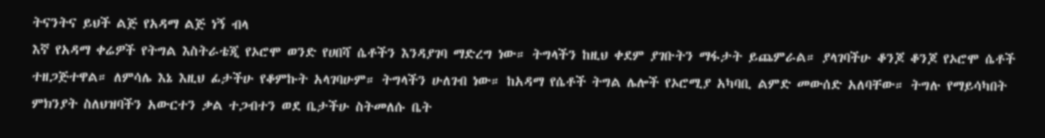ትናንትና ይህች ልጅ የአዳማ ልጅ ነኝ ብላ
እኛ የአዳማ ቀሬዎች የትግል እስትራቴጂ የኦሮሞ ወንድ የሀበሻ ሴቶችን እንዳያገባ ማድረግ ነው። ትግላችን ከዚህ ቀደም ያገቡትን ማፋታት ይጨምራል። ያላገባችሁ ቆንጆ ቆንጆ የኦሮሞ ሴቶች ተዘጋጅተዋል። ለምሳሌ እኔ እዚህ ፊታችሁ የቆምኩት አላገባሁም። ትግላችን ሁለገብ ነው። ከአዳማ የሴቶች ትግል ሌሎች የኦሮሚያ አካባቢ ልምድ መውሰድ አለባቸው። ትግሉ የማይሳካበት ምክንያት ስለህዝባችን አውርተን ቃል ተጋብተን ወደ ቤታችሁ ስትመለሱ ቤት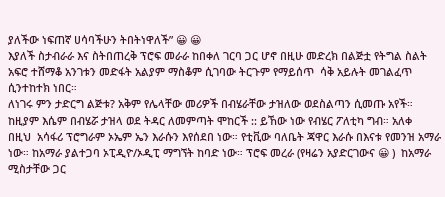ያለችው ነፍጠኛ ሀሳባችሁን ትበትነዋለች” 😀 😀
እያለች ስታብራራ እና ስትበጠረቅ ፕሮፍ መራራ ከበቀለ ገርባ ጋር ሆኖ በዚሁ መድረክ በልጅቷ የትግል ስልት አፍሮ ተሸማቆ አንገቱን መድፋት አልያም ማስቆም ሲገባው ትርጉም የማይሰጥ  ሳቅ አይሉት መገልፈጥ ሲንተከተክ ነበር።
ለነገሩ ምን ታድርግ ልጅቱ? አቅም የሌላቸው መሪዎች በብሄራቸው ታዝለው ወደስልጣን ሲመጡ አየች። ከዚያም እሴም በብሄሯ ታዝላ ወደ ትዳር ለመምጣት ሞከርች :: ይኸው ነው የብሄር ፖለቲካ ግብ። አለቀ
በዚህ  አሳፋሪ ፕሮግራም ኦኤም ኤን እራሱን እየሰደበ ነው። የቲቪው ባለቤት ጃዋር እራሱ በእናቱ የመንዝ አማራ ነው። ከአማራ ያልተጋባ ኦፒዲዮ/ኦዲፒ ማግኘት ከባድ ነው። ፕሮፍ መረራ (የዛሬን አያድርገውና 😀 )  ከአማራ ሚስታቸው ጋር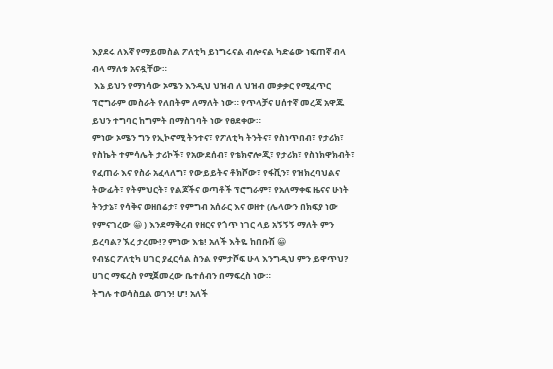እያደሩ ለእኛ የማይመስል ፖለቲካ ይነግሩናል ብሎናል ካድሬው ነፍጠኛ ብላ ብላ ማለቱ አናዷቸው።
 እኔ ይህን የማነሳው ኦሜን እንዲህ ህዝብ ለ ህዝብ መቃቃር የሚፈጥር ፕሮግራም መስራት የለበትም ለማለት ነው። የጥላቻና ሀሰተኛ መረጃ አዋጁ ይህን ተግባር ከግምት በማስገባት ነው የፀደቀው።
ምነው ኦሜን ግን የኢኮኖሚ ትንተና፣ የፖለቲካ ትንትና፣ የስነጥበብ፣ የታሪክ፣ የስኬት ተምሳሌት ታሪኮች፣ የአውደሰብ፣ የቴክኖሎጂ፣ የታሪክ፣ የስነክዋክብት፣ የፈጠራ እና የስራ አፈላለግ፣ የውይይትና ቶክሾው፣ የፋሺን፣ የዝክረባህልና ትውፊት፣ የትምህርት፣ የልጆችና ወጣቶች ፕሮግራም፣ የአለማቀፍ ዜናና ሁነት ትንታኔ፣ የሳቅና ወዘበሬታ፣ የምግብ አሰራር እና ወዘተ (ሌላውን በክፍያ ነው የምናገረው 😀 ) እንደማቅረብ የዘርና የጎጥ ነገር ላይ አኝኝኝ ማለት ምን ይረባል? ኧረ ታረሙ!? ምነው እቴ! አለች እትዬ ከበቡሽ 😀
የብሄር ፖለቲካ ሀገር ያፈርሳል ስንል የምታሾፍ ሁላ እንግዲህ ምን ይዋጥህ? ሀገር ማፍረስ የሚጀመረው ቤተሰብን በማፍረስ ነው።
ትግሉ ተወሳስቧል ወገን! ሆ! አለች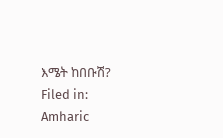እሜት ከበቡሽ?
Filed in: Amharic